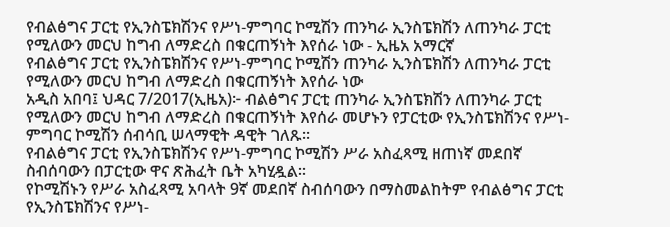የብልፅግና ፓርቲ የኢንስፔክሽንና የሥነ-ምግባር ኮሚሽን ጠንካራ ኢንስፔክሽን ለጠንካራ ፓርቲ የሚለውን መርህ ከግብ ለማድረስ በቁርጠኝነት እየሰራ ነው - ኢዜአ አማርኛ
የብልፅግና ፓርቲ የኢንስፔክሽንና የሥነ-ምግባር ኮሚሽን ጠንካራ ኢንስፔክሽን ለጠንካራ ፓርቲ የሚለውን መርህ ከግብ ለማድረስ በቁርጠኝነት እየሰራ ነው
አዲስ አበባ፤ ህዳር 7/2017(ኢዜአ)፦ ብልፅግና ፓርቲ ጠንካራ ኢንስፔክሽን ለጠንካራ ፓርቲ የሚለውን መርህ ከግብ ለማድረስ በቁርጠኝነት እየሰራ መሆኑን የፓርቲው የኢንስፔክሽንና የሥነ-ምግባር ኮሚሽን ሰብሳቢ ሠላማዊት ዳዊት ገለጹ።
የብልፅግና ፓርቲ የኢንስፔክሽንና የሥነ-ምግባር ኮሚሽን ሥራ አስፈጻሚ ዘጠነኛ መደበኛ ስብሰባውን በፓርቲው ዋና ጽሕፈት ቤት አካሂዷል።
የኮሚሽኑን የሥራ አስፈጻሚ አባላት 9ኛ መደበኛ ስብሰባውን በማስመልከትም የብልፅግና ፓርቲ የኢንስፔክሽንና የሥነ-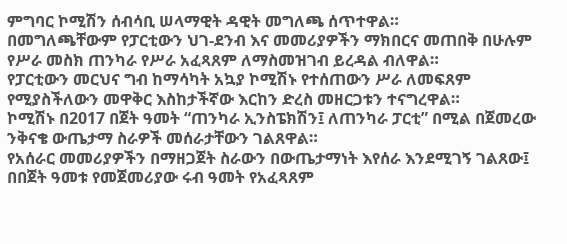ምግባር ኮሚሽን ሰብሳቢ ሠላማዊት ዳዊት መግለጫ ሰጥተዋል።
በመግለጫቸውም የፓርቲውን ህገ-ደንብ እና መመሪያዎችን ማክበርና መጠበቅ በሁሉም የሥራ መስክ ጠንካራ የሥራ አፈጻጸም ለማስመዝገብ ይረዳል ብለዋል።
የፓርቲውን መርህና ግብ ከማሳካት አኳያ ኮሚሽኑ የተሰጠውን ሥራ ለመፍጸም የሚያስችለውን መዋቅር እስከታችኛው እርከን ድረስ መዘርጋቱን ተናግረዋል።
ኮሚሽኑ በ2017 በጀት ዓመት “ጠንካራ ኢንስፔክሽን፤ ለጠንካራ ፓርቲ” በሚል በጀመረው ንቅናቄ ውጤታማ ስራዎች መሰራታቸውን ገልጸዋል።
የአሰራር መመሪያዎችን በማዘጋጀት ስራውን በውጤታማነት እየሰራ እንደሚገኝ ገልጸው፤ በበጀት ዓመቱ የመጀመሪያው ሩብ ዓመት የአፈጻጸም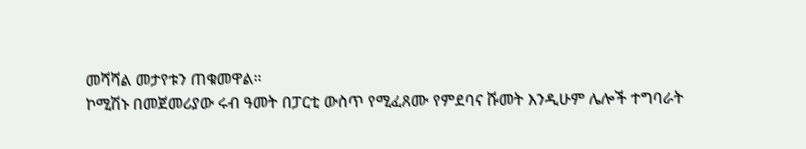መሻሻል መታየቱን ጠቁመዋል።
ኮሚሽኑ በመጀመሪያው ሩብ ዓመት በፓርቲ ውስጥ የሚፈጸሙ የምደባና ሹመት እንዲሁም ሌሎች ተግባራት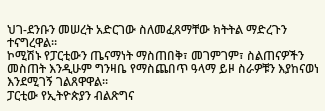ህገ-ደንቡን መሠረት አድርገው ስለመፈጸማቸው ክትትል ማድረጉን ተናግረዋል።
ኮሚሽኑ የፓርቲውን ጤናማነት ማስጠበቅ፣ መገምገም፣ ስልጠናዎችን መስጠት እንዲሁም ግንዛቤ የማስጨበጥ ዓላማ ይዞ ስራዎቹን እያከናወነ እንደሚገኝ ገልጸዋዋል።
ፓርቲው የኢትዮጵያን ብልጽግና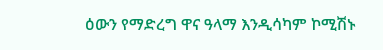ዕውን የማድረግ ዋና ዓላማ እንዲሳካም ኮሚሽኑ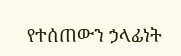የተሰጠውን ኃላፊነት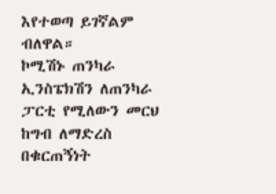እየተወጣ ይገኛልም ብለዋል።
ኮሚሽኑ ጠንካራ ኢንስፔክሽን ለጠንካራ ፓርቲ የሚለውን መርህ ከግብ ለማድረስ በቁርጠኝነት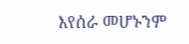እየሰራ መሆኑንም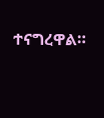ተናግረዋል።